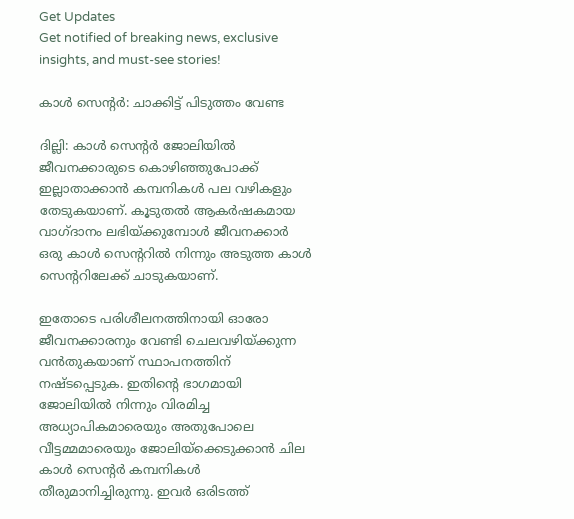Get Updates
Get notified of breaking news, exclusive insights, and must-see stories!

കാള്‍ സെന്റര്‍: ചാക്കിട്ട് പിടുത്തം വേണ്ട

ദില്ലി: കാള്‍ സെന്റര്‍ ജോലിയില്‍ ജീവനക്കാരുടെ കൊഴിഞ്ഞുപോക്ക് ഇല്ലാതാക്കാന്‍ കമ്പനികള്‍ പല വഴികളും തേടുകയാണ്. കൂടുതല്‍ ആകര്‍ഷകമായ വാഗ്ദാനം ലഭിയ്ക്കുമ്പോള്‍ ജീവനക്കാര്‍ ഒരു കാള്‍ സെന്ററില്‍ നിന്നും അടുത്ത കാള്‍ സെന്ററിലേക്ക് ചാടുകയാണ്.

ഇതോടെ പരിശീലനത്തിനായി ഓരോ ജീവനക്കാരനും വേണ്ടി ചെലവഴിയ്ക്കുന്ന വന്‍തുകയാണ് സ്ഥാപനത്തിന് നഷ്ടപ്പെടുക. ഇതിന്റെ ഭാഗമായി ജോലിയില്‍ നിന്നും വിരമിച്ച അധ്യാപികമാരെയും അതുപോലെ വീട്ടമ്മമാരെയും ജോലിയ്ക്കെടുക്കാന്‍ ചില കാള്‍ സെന്റര്‍ കമ്പനികള്‍ തീരുമാനിച്ചിരുന്നു. ഇവര്‍ ഒരിടത്ത്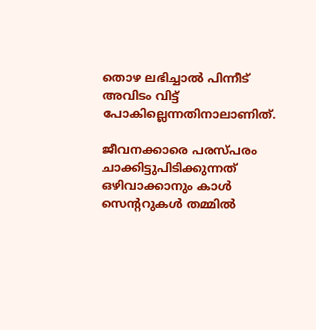തൊഴ ലഭിച്ചാല്‍ പിന്നീട് അവിടം വിട്ട് പോകില്ലെന്നതിനാലാണിത്.

ജീവനക്കാരെ പരസ്പരം ചാക്കിട്ടുപിടിക്കുന്നത് ഒഴിവാക്കാനും കാള്‍ സെന്ററുകള്‍ തമ്മില്‍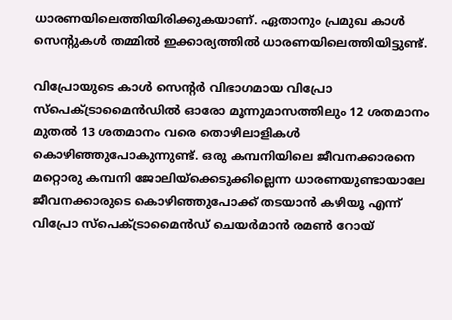ധാരണയിലെത്തിയിരിക്കുകയാണ്. ഏതാനും പ്രമുഖ കാള്‍ സെന്റുകള്‍ തമ്മില്‍ ഇക്കാര്യത്തില്‍ ധാരണയിലെത്തിയിട്ടുണ്ട്.

വിപ്രോയുടെ കാള്‍ സെന്റര്‍ വിഭാഗമായ വിപ്രോ സ്പെക്ട്രാമൈന്‍ഡില്‍ ഓരോ മൂന്നുമാസത്തിലും 12 ശതമാനം മുതല്‍ 13 ശതമാനം വരെ തൊഴിലാളികള്‍ കൊഴിഞ്ഞുപോകുന്നുണ്ട്. ഒരു കമ്പനിയിലെ ജീവനക്കാരനെ മറ്റൊരു കമ്പനി ജോലിയ്ക്കെടുക്കില്ലെന്ന ധാരണയുണ്ടായാലേ ജീവനക്കാരുടെ കൊഴിഞ്ഞുപോക്ക് തടയാന്‍ കഴിയൂ എന്ന് വിപ്രോ സ്പെക്ട്രാമൈന്‍ഡ് ചെയര്‍മാന്‍ രമണ്‍ റോയ്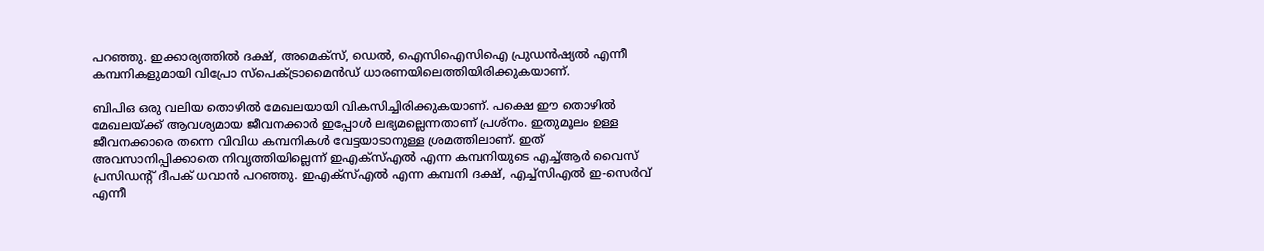പറഞ്ഞു. ഇക്കാര്യത്തില്‍ ദക്ഷ്, അമെക്സ്, ഡെല്‍, ഐസിഐസിഐ പ്രുഡന്‍ഷ്യല്‍ എന്നീ കമ്പനികളുമായി വിപ്രോ സ്പെക്ട്രാമൈന്‍ഡ് ധാരണയിലെത്തിയിരിക്കുകയാണ്.

ബിപിഒ ഒരു വലിയ തൊഴില്‍ മേഖലയായി വികസിച്ചിരിക്കുകയാണ്. പക്ഷെ ഈ തൊഴില്‍ മേഖലയ്ക്ക് ആവശ്യമായ ജീവനക്കാര്‍ ഇപ്പോള്‍ ലഭ്യമല്ലെന്നതാണ് പ്രശ്നം. ഇതുമൂലം ഉള്ള ജീവനക്കാരെ തന്നെ വിവിധ കമ്പനികള്‍ വേട്ടയാടാനുള്ള ശ്രമത്തിലാണ്. ഇത് അവസാനിപ്പിക്കാതെ നിവൃത്തിയില്ലെന്ന് ഇഎക്സ്എല്‍ എന്ന കമ്പനിയുടെ എച്ച്ആര്‍ വൈസ് പ്രസിഡന്റ് ദീപക് ധവാന്‍ പറഞ്ഞു. ഇഎക്സ്എല്‍ എന്ന കമ്പനി ദക്ഷ്, എച്ച്സിഎല്‍ ഇ-സെര്‍വ് എന്നീ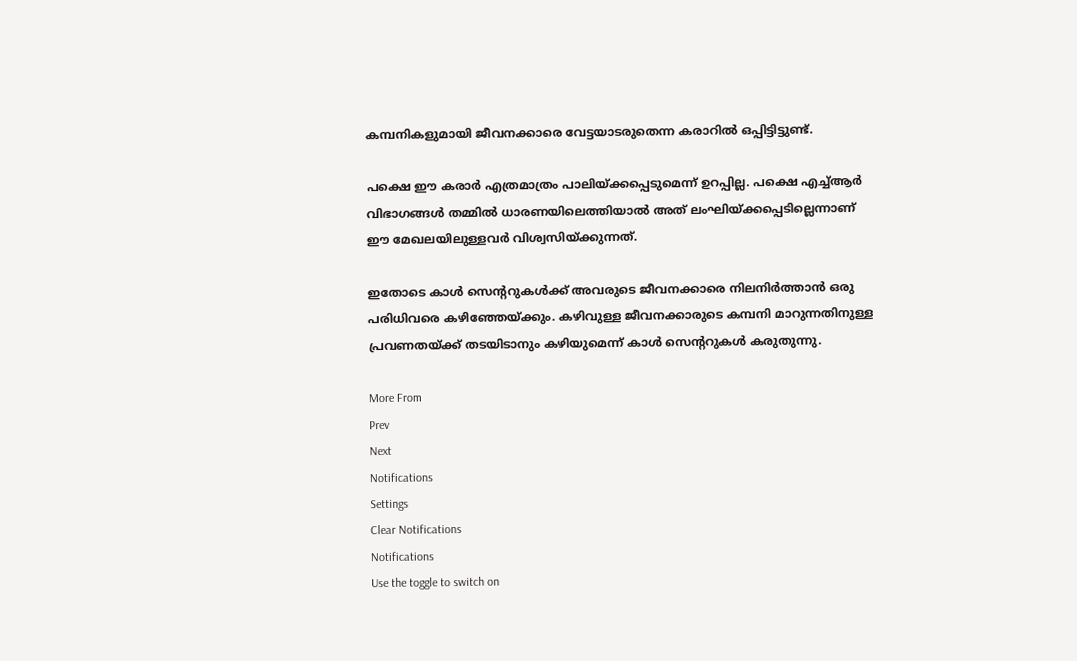കമ്പനികളുമായി ജീവനക്കാരെ വേട്ടയാടരുതെന്ന കരാറില്‍ ഒപ്പിട്ടിട്ടുണ്ട്.

പക്ഷെ ഈ കരാര്‍ എത്രമാത്രം പാലിയ്ക്കപ്പെടുമെന്ന് ഉറപ്പില്ല. പക്ഷെ എച്ച്ആര്‍ വിഭാഗങ്ങള്‍ തമ്മില്‍ ധാരണയിലെത്തിയാല്‍ അത് ലംഘിയ്ക്കപ്പെടില്ലെന്നാണ് ഈ മേഖലയിലുള്ളവര്‍ വിശ്വസിയ്ക്കുന്നത്.

ഇതോടെ കാള്‍ സെന്ററുകള്‍ക്ക് അവരുടെ ജീവനക്കാരെ നിലനിര്‍ത്താന്‍ ഒരു പരിധിവരെ കഴിഞ്ഞേയ്ക്കും. കഴിവുള്ള ജീവനക്കാരുടെ കമ്പനി മാറുന്നതിനുള്ള പ്രവണതയ്ക്ക് തടയിടാനും കഴിയുമെന്ന് കാള്‍ സെന്ററുകള്‍ കരുതുന്നു.

More From
Prev
Next
Notifications
Settings
Clear Notifications
Notifications
Use the toggle to switch on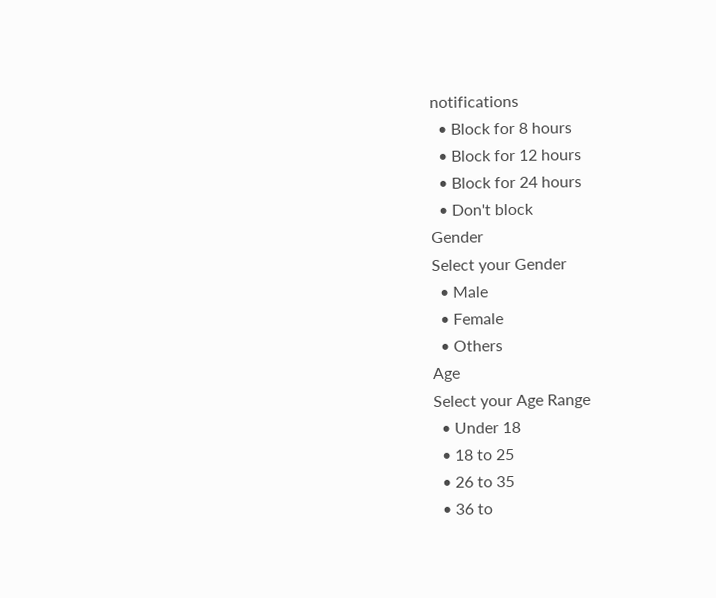notifications
  • Block for 8 hours
  • Block for 12 hours
  • Block for 24 hours
  • Don't block
Gender
Select your Gender
  • Male
  • Female
  • Others
Age
Select your Age Range
  • Under 18
  • 18 to 25
  • 26 to 35
  • 36 to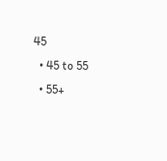45
  • 45 to 55
  • 55+